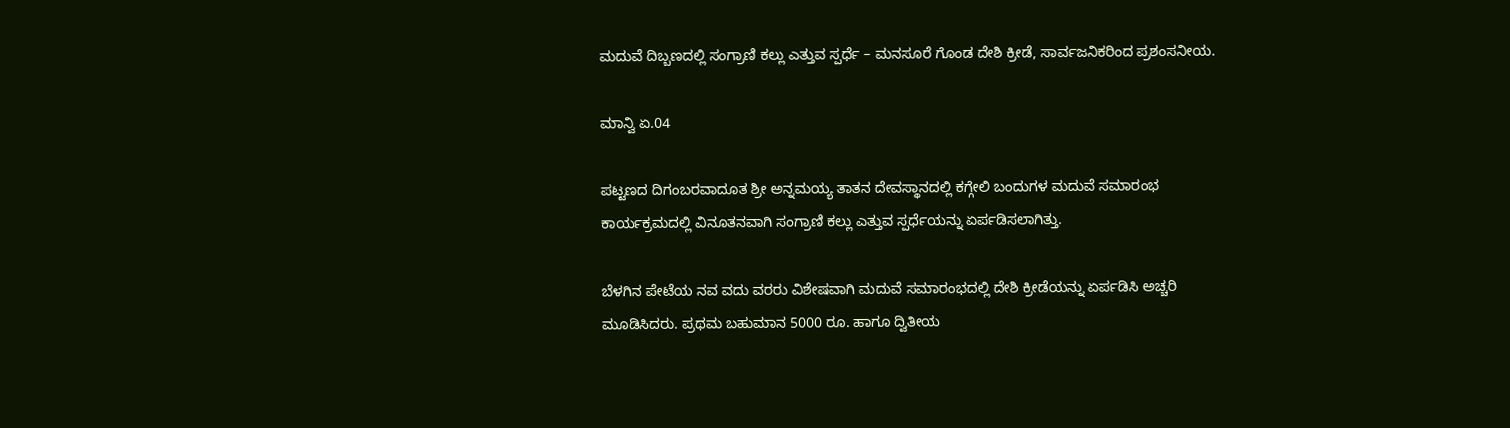ಮದುವೆ ದಿಬ್ಬಣದಲ್ಲಿ ಸಂಗ್ರಾಣಿ ಕಲ್ಲು ಎತ್ತುವ ಸ್ಪರ್ಧೆ – ಮನಸೂರೆ ಗೊಂಡ ದೇಶಿ ಕ್ರೀಡೆ, ಸಾರ್ವಜನಿಕರಿಂದ ಪ್ರಶಂಸನೀಯ.

ಮಾನ್ವಿ ಏ.04

ಪಟ್ಟಣದ ದಿಗಂಬರವಾದೂತ ಶ್ರೀ ಅನ್ನಮಯ್ಯ ತಾತನ ದೇವಸ್ಥಾನದಲ್ಲಿ ಕಗ್ಗೇಲಿ ಬಂದುಗಳ ಮದುವೆ ಸಮಾರಂಭ ಕಾರ್ಯಕ್ರಮದಲ್ಲಿ ವಿನೂತನವಾಗಿ ಸಂಗ್ರಾಣಿ ಕಲ್ಲು ಎತ್ತುವ ಸ್ಪರ್ಧೆಯನ್ನು ಏರ್ಪಡಿಸಲಾಗಿತ್ತು.

ಬೆಳಗಿನ ಪೇಟೆಯ ನವ ವದು ವರರು ವಿಶೇಷವಾಗಿ ಮದುವೆ ಸಮಾರಂಭದಲ್ಲಿ ದೇಶಿ ಕ್ರೀಡೆಯನ್ನು ಏರ್ಪಡಿಸಿ ಅಚ್ಚರಿ ಮೂಡಿಸಿದರು. ಪ್ರಥಮ ಬಹುಮಾನ 5000 ರೂ. ಹಾಗೂ ದ್ವಿತೀಯ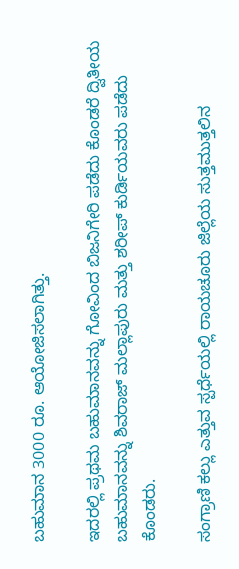ಬಹುಮಾನ 3000 ರೂ. ಆಯೋಜಿಸಲಾಗಿತ್ತು.

ಇದರಲ್ಲಿ ಪ್ರಥಮ ಬಹುಮಾನವನ್ನು ಗೋವಿಂದ ಬಿಜನಿಗೇರಿ ಪಡೆದು ಕೊಂಡರೆ ದ್ವಿತೀಯ ಬಹುಮಾನವನ್ನು ಶಿವರಾಜ್ ಮಲ್ಲಾಪುರು ಮತ್ತು ಶರೀಪ್ ಕುರ್ಡಿಯವರು ಪಡೆದು ಕೊಂಡರು.

ಸಂಗ್ರಾಣಿ ಕಲ್ಲು ಎತ್ತುವ ಸ್ಪರ್ಧೆಯಲ್ಲಿ ರಾಯಚೂರು ಜಿಲ್ಲೆಯ ಸುತ್ತಮುತ್ತಲಿನ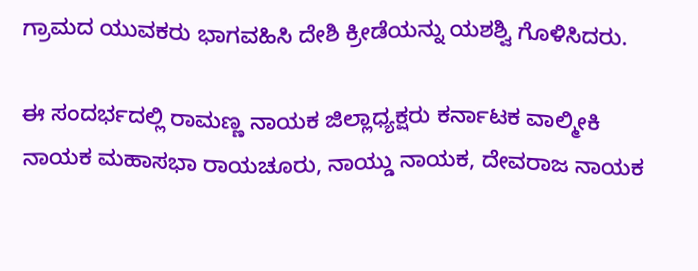ಗ್ರಾಮದ ಯುವಕರು ಭಾಗವಹಿಸಿ ದೇಶಿ ಕ್ರೀಡೆಯನ್ನು ಯಶಶ್ವಿ ಗೊಳಿಸಿದರು.

ಈ ಸಂದರ್ಭದಲ್ಲಿ ರಾಮಣ್ಣ ನಾಯಕ ಜಿಲ್ಲಾಧ್ಯಕ್ಷರು ಕರ್ನಾಟಕ ವಾಲ್ಮೀಕಿ ನಾಯಕ ಮಹಾಸಭಾ ರಾಯಚೂರು, ನಾಯ್ಡು ನಾಯಕ, ದೇವರಾಜ ನಾಯಕ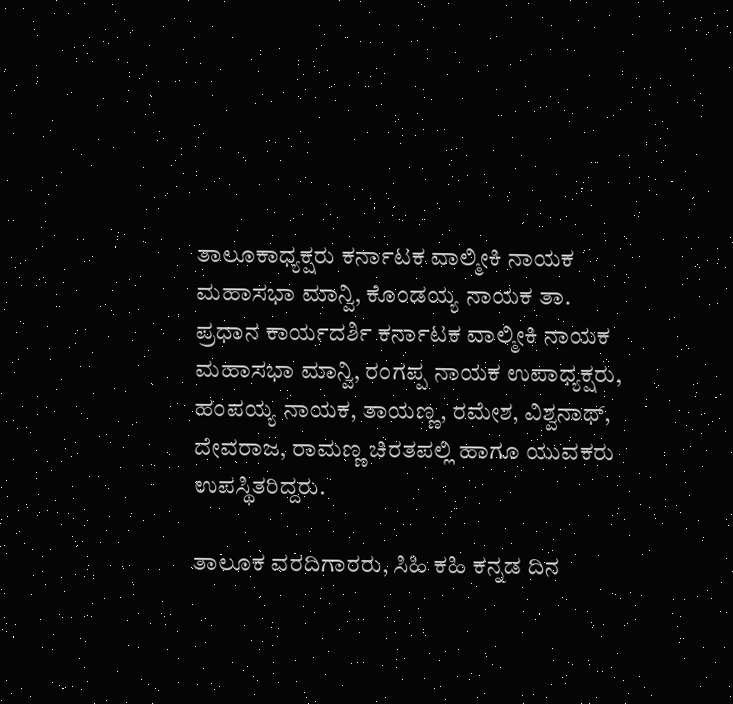ತಾಲೂಕಾಧ್ಯಕ್ಷರು ಕರ್ನಾಟಕ ವಾಲ್ಮೀಕಿ ನಾಯಕ ಮಹಾಸಭಾ ಮಾನ್ವಿ, ಕೊಂಡಯ್ಯ ನಾಯಕ ತಾ. ಪ್ರಧಾನ ಕಾರ್ಯದರ್ಶಿ ಕರ್ನಾಟಕ ವಾಲ್ಮೀಕಿ ನಾಯಕ ಮಹಾಸಭಾ ಮಾನ್ವಿ, ರಂಗಪ್ಪ ನಾಯಕ ಉಪಾಧ್ಯಕ್ಷರು, ಹಂಪಯ್ಯ ನಾಯಕ, ತಾಯಣ್ಣ, ರಮೇಶ, ವಿಶ್ವನಾಥ್, ದೇವರಾಜ, ರಾಮಣ್ಣ ಚಿರತಪಲ್ಲಿ ಹಾಗೂ ಯುವಕರು ಉಪಸ್ಥಿತರಿದ್ದರು.

ತಾಲೂಕ ವರದಿಗಾರರು, ಸಿಹಿ ಕಹಿ ಕನ್ನಡ ದಿನ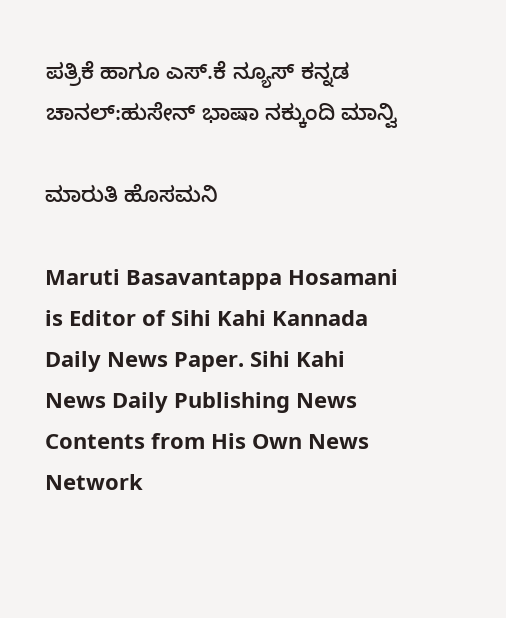ಪತ್ರಿಕೆ ಹಾಗೂ ಎಸ್.ಕೆ ನ್ಯೂಸ್ ಕನ್ನಡ ಚಾನಲ್:ಹುಸೇನ್ ಭಾಷಾ ನಕ್ಕುಂದಿ ಮಾನ್ವಿ

ಮಾರುತಿ ಹೊಸಮನಿ

Maruti Basavantappa Hosamani is Editor of Sihi Kahi Kannada Daily News Paper. Sihi Kahi News Daily Publishing News Contents from His Own News Network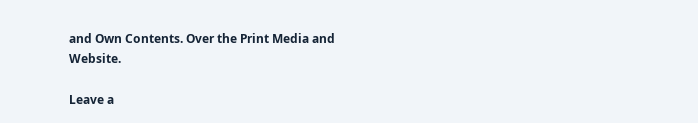and Own Contents. Over the Print Media and Website.

Leave a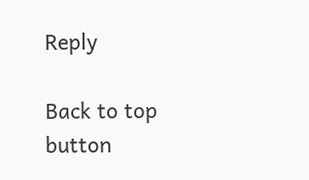Reply

Back to top button